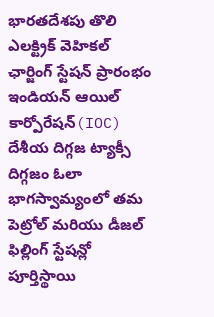భారతదేశపు తొలి ఎలక్ట్రిక్ వెహికల్ ఛార్జింగ్ స్టేషన్ ప్రారంభం
ఇండియన్ ఆయిల్ కార్పోరేషన్(IOC) దేశీయ దిగ్గజ ట్యాక్సీ దిగ్గజం ఓలా భాగస్వామ్యంలో తమ పెట్రోల్ మరియు డీజల్ ఫిల్లింగ్ స్టేషన్లో పూర్తిస్థాయి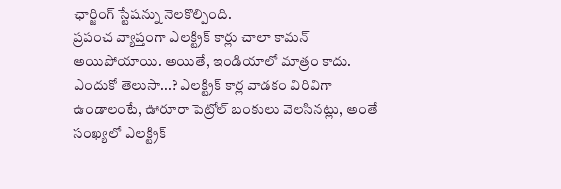ఛార్జింగ్ స్టేషన్ను నెలకొల్పింది.
ప్రపంచ వ్యాప్తంగా ఎలక్ట్రిక్ కార్లు చాలా కామన్ అయిపోయాయి. అయితే, ఇండియాలో మాత్రం కాదు. ఎందుకో తెలుసా...? ఎలక్ట్రిక్ కార్ల వాడకం విరివిగా ఉండాలంటే, ఊరూరా పెట్రోల్ బంకులు వెలసినట్లు, అంతే సంఖ్యలో ఎలక్ట్రిక్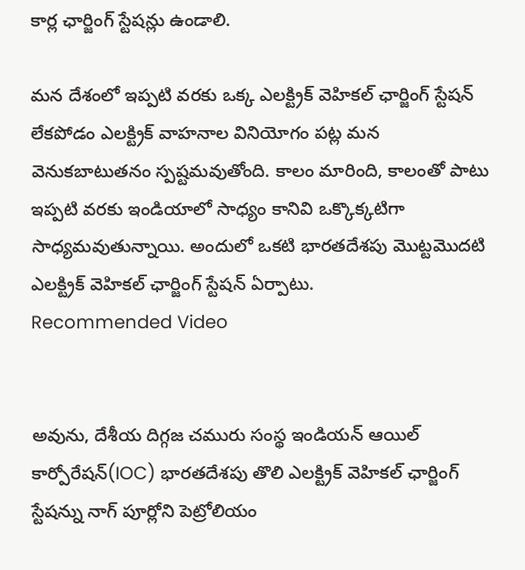కార్ల ఛార్జింగ్ స్టేషన్లు ఉండాలి.

మన దేశంలో ఇప్పటి వరకు ఒక్క ఎలక్ట్రిక్ వెహికల్ ఛార్జింగ్ స్టేషన్ లేకపోడం ఎలక్ట్రిక్ వాహనాల వినియోగం పట్ల మన వెనుకబాటుతనం స్పష్టమవుతోంది. కాలం మారింది, కాలంతో పాటు ఇప్పటి వరకు ఇండియాలో సాధ్యం కానివి ఒక్కొక్కటిగా సాధ్యమవుతున్నాయి. అందులో ఒకటి భారతదేశపు మొట్టమొదటి ఎలక్ట్రిక్ వెహికల్ ఛార్జింగ్ స్టేషన్ ఏర్పాటు.
Recommended Video


అవును, దేశీయ దిగ్గజ చమురు సంస్థ ఇండియన్ ఆయిల్ కార్పోరేషన్(IOC) భారతదేశపు తొలి ఎలక్ట్రిక్ వెహికల్ ఛార్జింగ్ స్టేషన్ను నాగ్ పూర్లోని పెట్రోలియం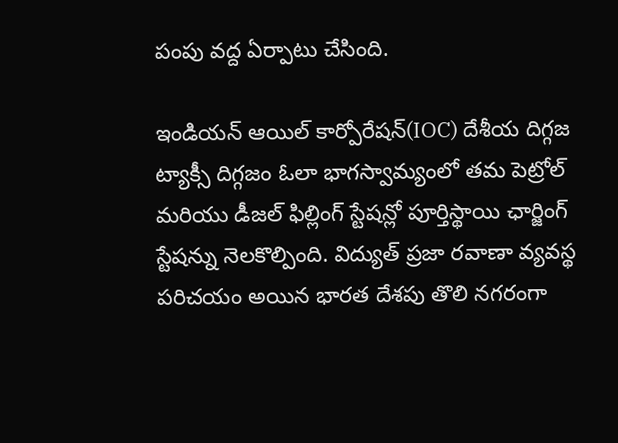పంపు వద్ద ఏర్పాటు చేసింది.

ఇండియన్ ఆయిల్ కార్పోరేషన్(IOC) దేశీయ దిగ్గజ ట్యాక్సీ దిగ్గజం ఓలా భాగస్వామ్యంలో తమ పెట్రోల్ మరియు డీజల్ ఫిల్లింగ్ స్టేషన్లో పూర్తిస్థాయి ఛార్జింగ్ స్టేషన్ను నెలకొల్పింది. విద్యుత్ ప్రజా రవాణా వ్యవస్థ పరిచయం అయిన భారత దేశపు తొలి నగరంగా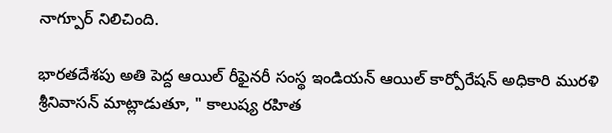నాగ్పూర్ నిలిచింది.

భారతదేశపు అతి పెద్ద ఆయిల్ రీఫైనరీ సంస్థ ఇండియన్ ఆయిల్ కార్పోరేషన్ అధికారి మురళి శ్రీనివాసన్ మాట్లాడుతూ, " కాలుష్య రహిత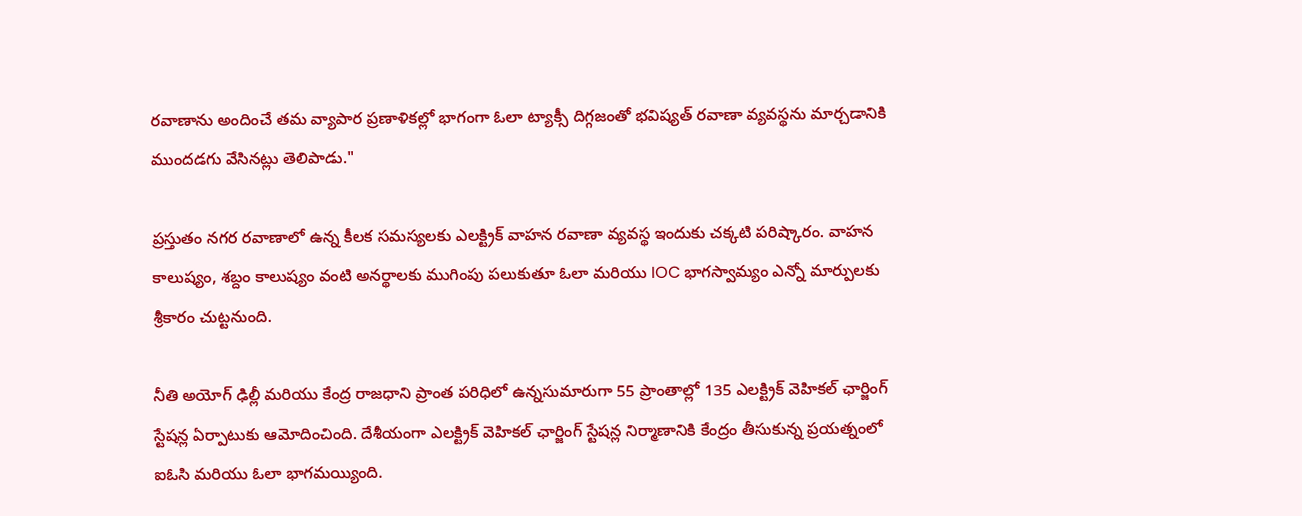రవాణాను అందించే తమ వ్యాపార ప్రణాళికల్లో భాగంగా ఓలా ట్యాక్సీ దిగ్గజంతో భవిష్యత్ రవాణా వ్యవస్థను మార్చడానికి ముందడగు వేసినట్లు తెలిపాడు."

ప్రస్తుతం నగర రవాణాలో ఉన్న కీలక సమస్యలకు ఎలక్ట్రిక్ వాహన రవాణా వ్యవస్థ ఇందుకు చక్కటి పరిష్కారం. వాహన కాలుష్యం, శబ్దం కాలుష్యం వంటి అనర్థాలకు ముగింపు పలుకుతూ ఓలా మరియు IOC భాగస్వామ్యం ఎన్నో మార్పులకు శ్రీకారం చుట్టనుంది.

నీతి అయోగ్ ఢిల్లీ మరియు కేంద్ర రాజధాని ప్రాంత పరిధిలో ఉన్నసుమారుగా 55 ప్రాంతాల్లో 135 ఎలక్ట్రిక్ వెహికల్ ఛార్జింగ్ స్టేషన్ల ఏర్పాటుకు ఆమోదించింది. దేశీయంగా ఎలక్ట్రిక్ వెహికల్ ఛార్జింగ్ స్టేషన్ల నిర్మాణానికి కేంద్రం తీసుకున్న ప్రయత్నంలో ఐఓసి మరియు ఓలా భాగమయ్యింది.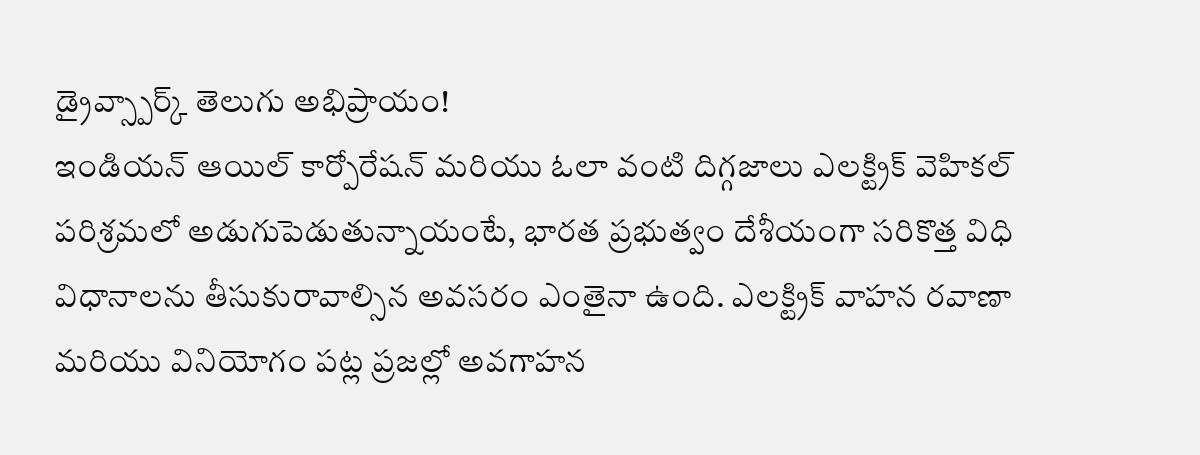డ్రైవ్స్పార్క్ తెలుగు అభిప్రాయం!
ఇండియన్ ఆయిల్ కార్పోరేషన్ మరియు ఓలా వంటి దిగ్గజాలు ఎలక్ట్రిక్ వెహికల్ పరిశ్రమలో అడుగుపెడుతున్నాయంటే, భారత ప్రభుత్వం దేశీయంగా సరికొత్త విధి విధానాలను తీసుకురావాల్సిన అవసరం ఎంతైనా ఉంది. ఎలక్ట్రిక్ వాహన రవాణా మరియు వినియోగం పట్ల ప్రజల్లో అవగాహన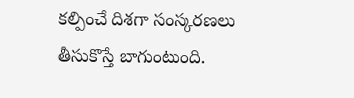కల్పించే దిశగా సంస్కరణలు తీసుకొస్తే బాగుంటుంది.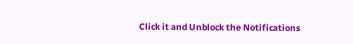Click it and Unblock the Notifications